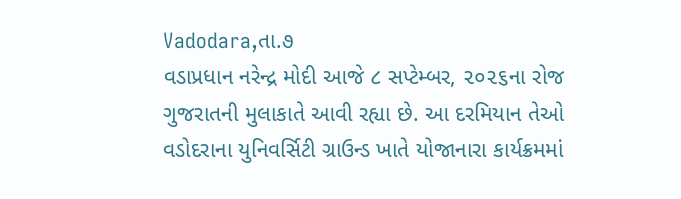Vadodara,તા.૭
વડાપ્રધાન નરેન્દ્ર મોદી આજે ૮ સપ્ટેમ્બર, ૨૦૨૬ના રોજ ગુજરાતની મુલાકાતે આવી રહ્યા છે. આ દરમિયાન તેઓ વડોદરાના યુનિવર્સિટી ગ્રાઉન્ડ ખાતે યોજાનારા કાર્યક્રમમાં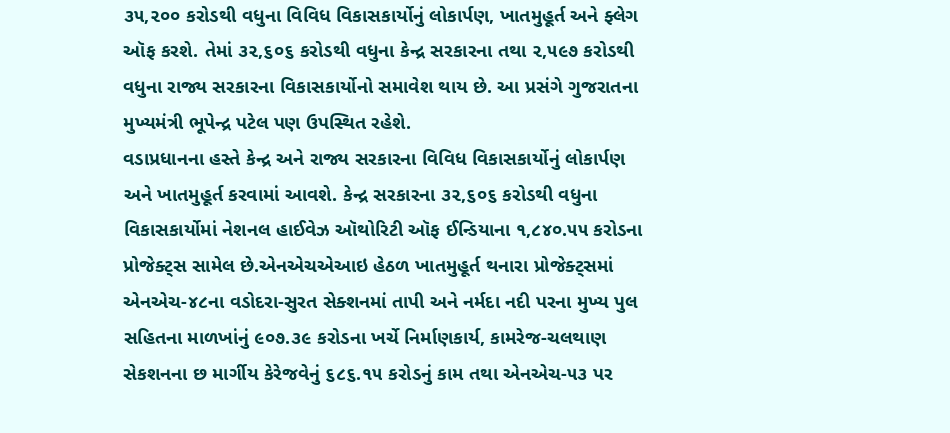૩૫,૨૦૦ કરોડથી વધુના વિવિધ વિકાસકાર્યોનું લોકાર્પણ, ખાતમુહૂર્ત અને ફ્લેગ ઑફ કરશે. તેમાં ૩૨,૬૦૬ કરોડથી વધુના કેન્દ્ર સરકારના તથા ૨,૫૯૭ કરોડથી વધુના રાજ્ય સરકારના વિકાસકાર્યોનો સમાવેશ થાય છે. આ પ્રસંગે ગુજરાતના મુખ્યમંત્રી ભૂપેન્દ્ર પટેલ પણ ઉપસ્થિત રહેશે.
વડાપ્રધાનના હસ્તે કેન્દ્ર અને રાજ્ય સરકારના વિવિધ વિકાસકાર્યોનું લોકાર્પણ અને ખાતમુહૂર્ત કરવામાં આવશે. કેન્દ્ર સરકારના ૩૨,૬૦૬ કરોડથી વધુના વિકાસકાર્યોમાં નેશનલ હાઈવેઝ ઑથોરિટી ઑફ ઈન્ડિયાના ૧,૮૪૦.૫૫ કરોડના પ્રોજેક્ટ્સ સામેલ છે.એનએચએઆઇ હેઠળ ખાતમુહૂર્ત થનારા પ્રોજેક્ટ્સમાં એનએચ-૪૮ના વડોદરા-સુરત સેક્શનમાં તાપી અને નર્મદા નદી પરના મુખ્ય પુલ સહિતના માળખાંનું ૯૦૭.૩૯ કરોડના ખર્ચે નિર્માણકાર્ય, કામરેજ-ચલથાણ સેકશનના છ માર્ગીય કેરેજવેનું ૬૮૬.૧૫ કરોડનું કામ તથા એનએચ-૫૩ પર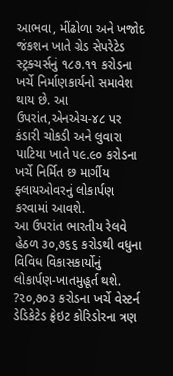આભવા, મીંઢોળા અને ખજોદ જંકશન ખાતે ગ્રેડ સેપરેટેડ સ્ટ્રક્ચર્સનું ૧૮૭.૧૧ કરોડના ખર્ચે નિર્માણકાર્યનો સમાવેશ થાય છે. આ ઉપરાંત,એનએચ-૪૮ પર કંડારી ચોકડી અને લુવારા પાટિયા ખાતે ૫૯.૯૦ કરોડના ખર્ચે નિર્મિત છ માર્ગીય ફ્લાયઓવરનું લોકાર્પણ કરવામાં આવશે.
આ ઉપરાંત ભારતીય રેલવે હેઠળ ૩૦,૭૬૬ કરોડથી વધુના વિવિધ વિકાસકાર્યોનું લોકાર્પણ-ખાતમુહૂર્ત થશે. ?૨૦,૭૦૩ કરોડના ખર્ચે વેસ્ટર્ન ડેડિકેટેડ ફ્રેઇટ કોરિડોરના ત્રણ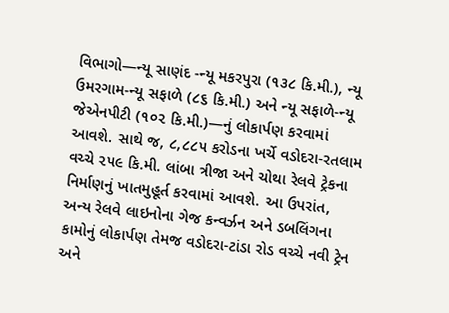વિભાગો—ન્યૂ સાણંદ -ન્યૂ મકરપુરા (૧૩૮ કિ.મી.), ન્યૂ ઉમરગામ-ન્યૂ સફાળે (૮૬ કિ.મી.) અને ન્યૂ સફાળે-ન્યૂ જેએનપીટી (૧૦૨ કિ.મી.)—નું લોકાર્પણ કરવામાં આવશે. સાથે જ, ૮,૮૮૫ કરોડના ખર્ચે વડોદરા-રતલામ વચ્ચે ૨૫૯ કિ.મી. લાંબા ત્રીજા અને ચોથા રેલવે ટ્રેકના નિર્માણનું ખાતમુહૂર્ત કરવામાં આવશે. આ ઉપરાંત, અન્ય રેલવે લાઇનોના ગેજ કન્વર્ઝન અને ડબલિંગના કામોનું લોકાર્પણ તેમજ વડોદરા-ટાંડા રોડ વચ્ચે નવી ટ્રેન અને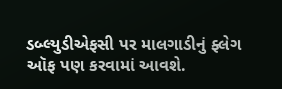ડબ્લ્યુડીએફસી પર માલગાડીનું ફ્લેગ ઑફ પણ કરવામાં આવશે.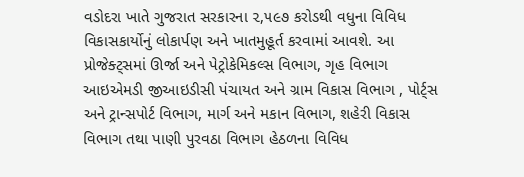વડોદરા ખાતે ગુજરાત સરકારના ૨,૫૯૭ કરોડથી વધુના વિવિધ વિકાસકાર્યોનું લોકાર્પણ અને ખાતમુહૂર્ત કરવામાં આવશે. આ પ્રોજેક્ટ્સમાં ઊર્જા અને પેટ્રોકેમિકલ્સ વિભાગ, ગૃહ વિભાગ આઇએમડી જીઆઇડીસી પંચાયત અને ગ્રામ વિકાસ વિભાગ , પોર્ટ્સ અને ટ્રાન્સપોર્ટ વિભાગ, માર્ગ અને મકાન વિભાગ, શહેરી વિકાસ વિભાગ તથા પાણી પુરવઠા વિભાગ હેઠળના વિવિધ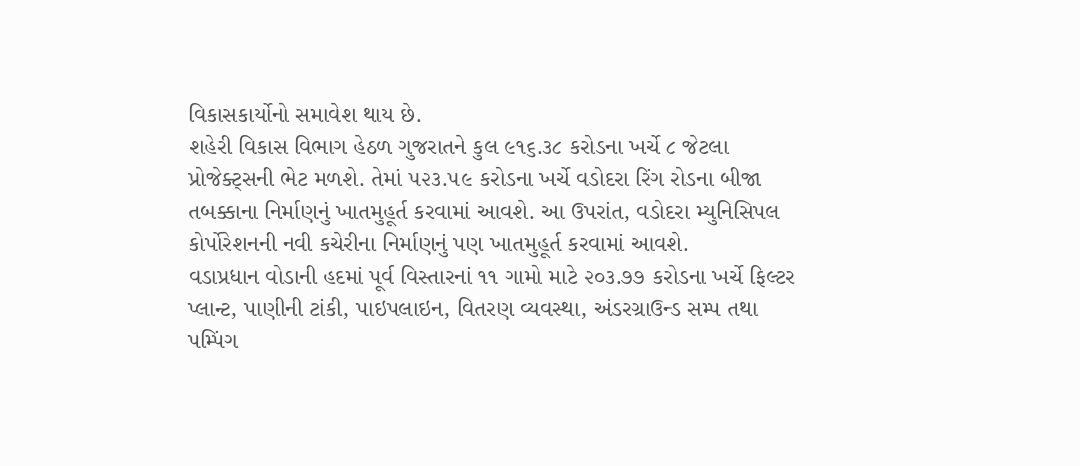વિકાસકાર્યોનો સમાવેશ થાય છે.
શહેરી વિકાસ વિભાગ હેઠળ ગુજરાતને કુલ ૯૧૬.૩૮ કરોડના ખર્ચે ૮ જેટલા પ્રોજેક્ટ્સની ભેટ મળશે. તેમાં ૫૨૩.૫૯ કરોડના ખર્ચે વડોદરા રિંગ રોડના બીજા તબક્કાના નિર્માણનું ખાતમુહૂર્ત કરવામાં આવશે. આ ઉપરાંત, વડોદરા મ્યુનિસિપલ કોર્પોરેશનની નવી કચેરીના નિર્માણનું પણ ખાતમુહૂર્ત કરવામાં આવશે.
વડાપ્રધાન વોડાની હદમાં પૂર્વ વિસ્તારનાં ૧૧ ગામો માટે ૨૦૩.૭૭ કરોડના ખર્ચે ફિલ્ટર પ્લાન્ટ, પાણીની ટાંકી, પાઇપલાઇન, વિતરણ વ્યવસ્થા, અંડરગ્રાઉન્ડ સમ્પ તથા પમ્પિંગ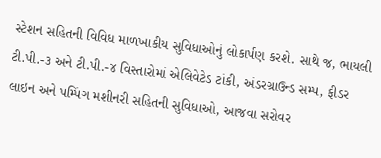સ્ટેશન સહિતની વિવિધ માળખાકીય સુવિધાઓનું લોકાર્પણ કરશે. સાથે જ, ભાયલી ટી.પી.-૩ અને ટી.પી.-૪ વિસ્તારોમાં એલિવેટેડ ટાંકી, અંડરગ્રાઉન્ડ સમ્પ, ફીડર લાઇન અને પમ્પિંગ મશીનરી સહિતની સુવિધાઓ, આજવા સરોવર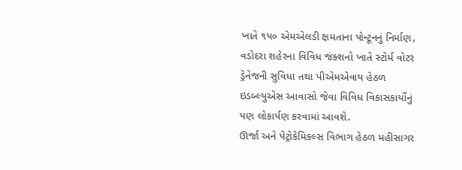ખાતે ૧૫૦ એમએલડી ક્ષમતાના પોન્ટૂનનું નિર્માણ, વડોદરા શહેરના વિવિધ જંક્શનો ખાતે સ્ટોર્મ વોટર ડ્રેનેજની સુવિધા તથા પીએમએવાય હેઠળ ઇડબ્લ્યુએસ આવાસો જેવા વિવિધ વિકાસકાર્યોનું પણ લોકાર્પણ કરવામાં આવશે.
ઊર્જા અને પેટ્રોકેમિકલ્સ વિભાગ હેઠળ મહીસાગર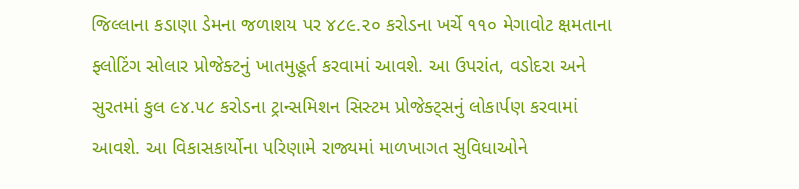જિલ્લાના કડાણા ડેમના જળાશય પર ૪૮૯.૨૦ કરોડના ખર્ચે ૧૧૦ મેગાવોટ ક્ષમતાના ફ્લોટિંગ સોલાર પ્રોજેક્ટનું ખાતમુહૂર્ત કરવામાં આવશે. આ ઉપરાંત, વડોદરા અને સુરતમાં કુલ ૯૪.૫૮ કરોડના ટ્રાન્સમિશન સિસ્ટમ પ્રોજેક્ટ્સનું લોકાર્પણ કરવામાં આવશે. આ વિકાસકાર્યોના પરિણામે રાજ્યમાં માળખાગત સુવિધાઓને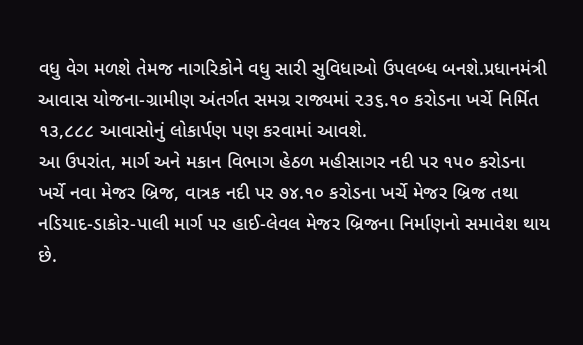વધુ વેગ મળશે તેમજ નાગરિકોને વધુ સારી સુવિધાઓ ઉપલબ્ધ બનશે.પ્રધાનમંત્રી આવાસ યોજના-ગ્રામીણ અંતર્ગત સમગ્ર રાજ્યમાં ૨૩૬.૧૦ કરોડના ખર્ચે નિર્મિત ૧૩,૮૮૮ આવાસોનું લોકાર્પણ પણ કરવામાં આવશે.
આ ઉપરાંત, માર્ગ અને મકાન વિભાગ હેઠળ મહીસાગર નદી પર ૧૫૦ કરોડના ખર્ચે નવા મેજર બ્રિજ, વાત્રક નદી પર ૭૪.૧૦ કરોડના ખર્ચે મેજર બ્રિજ તથા નડિયાદ-ડાકોર-પાલી માર્ગ પર હાઈ-લેવલ મેજર બ્રિજના નિર્માણનો સમાવેશ થાય છે.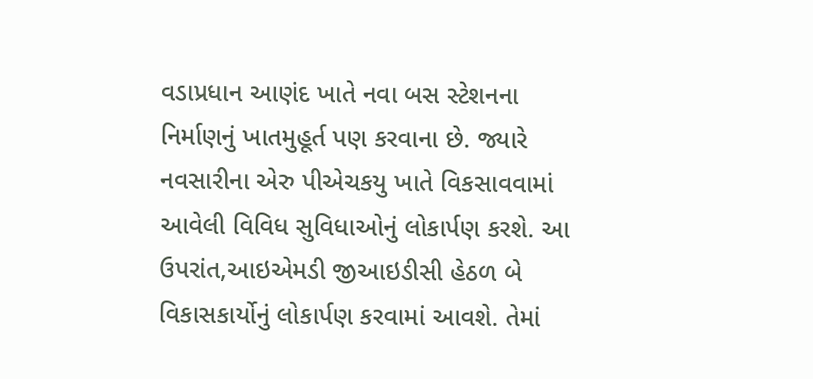વડાપ્રધાન આણંદ ખાતે નવા બસ સ્ટેશનના નિર્માણનું ખાતમુહૂર્ત પણ કરવાના છે. જ્યારે નવસારીના એરુ પીએચકયુ ખાતે વિકસાવવામાં આવેલી વિવિધ સુવિધાઓનું લોકાર્પણ કરશે. આ ઉપરાંત,આઇએમડી જીઆઇડીસી હેઠળ બે વિકાસકાર્યોનું લોકાર્પણ કરવામાં આવશે. તેમાં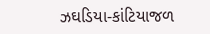ઝઘડિયા-કાંટિયાજળ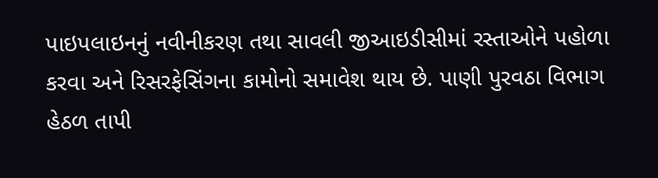પાઇપલાઇનનું નવીનીકરણ તથા સાવલી જીઆઇડીસીમાં રસ્તાઓને પહોળા કરવા અને રિસરફેસિંગના કામોનો સમાવેશ થાય છે. પાણી પુરવઠા વિભાગ હેઠળ તાપી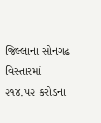જિલ્લાના સોનગઢ વિસ્તારમાં ૨૧૪.૫૨ કરોડના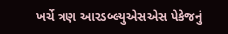ખર્ચે ત્રણ આરડબ્લ્યુએસએસ પેકેજનું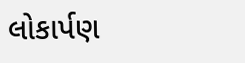લોકાર્પણ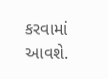કરવામાં આવશે.